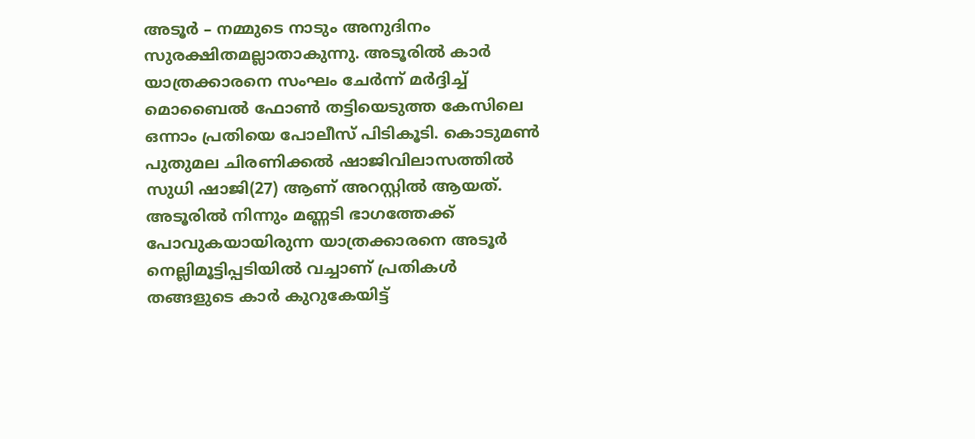അടൂർ – നമ്മുടെ നാടും അനുദിനം സുരക്ഷിതമല്ലാതാകുന്നു. അടൂരിൽ കാർ യാത്രക്കാരനെ സംഘം ചേർന്ന് മർദ്ദിച്ച് മൊബൈൽ ഫോൺ തട്ടിയെടുത്ത കേസിലെ ഒന്നാം പ്രതിയെ പോലീസ് പിടികൂടി. കൊടുമൺ പുതുമല ചിരണിക്കൽ ഷാജിവിലാസത്തിൽ സുധി ഷാജി(27) ആണ് അറസ്റ്റിൽ ആയത്. അടൂരിൽ നിന്നും മണ്ണടി ഭാഗത്തേക്ക് പോവുകയായിരുന്ന യാത്രക്കാരനെ അടൂർ നെല്ലിമൂട്ടിപ്പടിയിൽ വച്ചാണ് പ്രതികൾ തങ്ങളുടെ കാർ കുറുകേയിട്ട്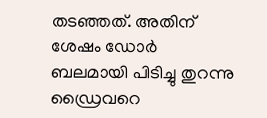തടഞ്ഞത്. അതിന് ശേഷം ഡോർ ബലമായി പിടിച്ചു തുറന്നു ഡ്രൈവറെ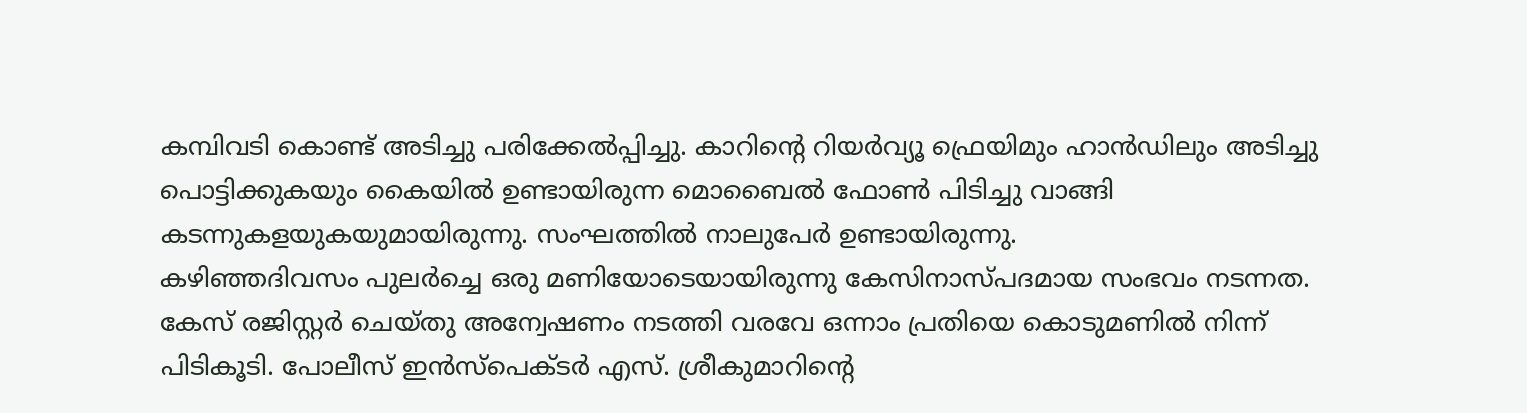കമ്പിവടി കൊണ്ട് അടിച്ചു പരിക്കേൽപ്പിച്ചു. കാറിന്റെ റിയർവ്യൂ ഫ്രെയിമും ഹാൻഡിലും അടിച്ചു പൊട്ടിക്കുകയും കൈയിൽ ഉണ്ടായിരുന്ന മൊബൈൽ ഫോൺ പിടിച്ചു വാങ്ങി കടന്നുകളയുകയുമായിരുന്നു. സംഘത്തിൽ നാലുപേർ ഉണ്ടായിരുന്നു.
കഴിഞ്ഞദിവസം പുലർച്ചെ ഒരു മണിയോടെയായിരുന്നു കേസിനാസ്പദമായ സംഭവം നടന്നത. കേസ് രജിസ്റ്റർ ചെയ്തു അന്വേഷണം നടത്തി വരവേ ഒന്നാം പ്രതിയെ കൊടുമണിൽ നിന്ന് പിടികൂടി. പോലീസ് ഇൻസ്പെക്ടർ എസ്. ശ്രീകുമാറിന്റെ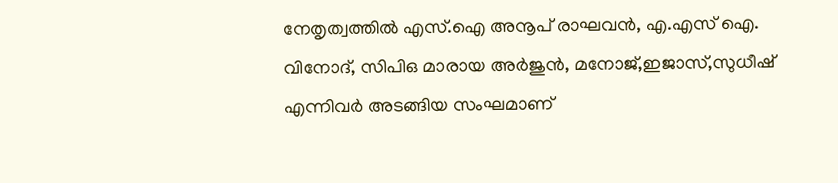നേതൃത്വത്തിൽ എസ്.ഐ അനൂപ് രാഘവൻ, എ.എസ് ഐ. വിനോദ്, സിപിഒ മാരായ അർജുൻ, മനോജ്,ഇജാസ്,സുധീഷ് എന്നിവർ അടങ്ങിയ സംഘമാണ്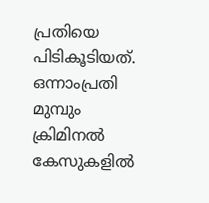പ്രതിയെ പിടികൂടിയത്. ഒന്നാംപ്രതി മുമ്പും ക്രിമിനൽ കേസുകളിൽ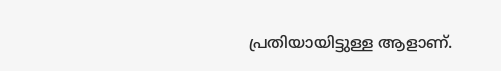പ്രതിയായിട്ടുള്ള ആളാണ്.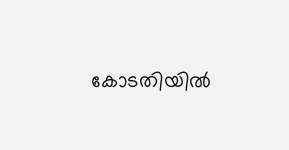കോടതിയിൽ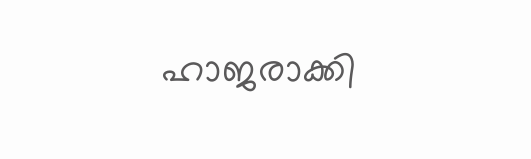ഹാജരാക്കി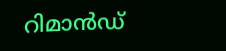റിമാൻഡ്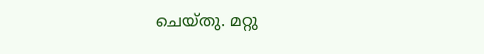ചെയ്തു. മറ്റു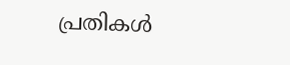പ്രതികൾ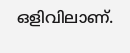ഒളിവിലാണ്.